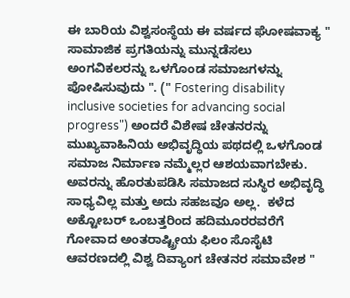ಈ ಬಾರಿಯ ವಿಶ್ವಸಂಸ್ಥೆಯ ಈ ವರ್ಷದ ಘೋಷವಾಕ್ಯ " ಸಾಮಾಜಿಕ ಪ್ರಗತಿಯನ್ನು ಮುನ್ನಡೆಸಲು ಅಂಗವಿಕಲರನ್ನು ಒಳಗೊಂಡ ಸಮಾಜಗಳನ್ನು ಪೋಷಿಸುವುದು ". (" Fostering disability inclusive societies for advancing social progress") ಅಂದರೆ ವಿಶೇಷ ಚೇತನರನ್ನು ಮುಖ್ಯವಾಹಿನಿಯ ಅಭಿವೃದ್ಧಿಯ ಪಥದಲ್ಲಿ ಒಳಗೊಂಡ ಸಮಾಜ ನಿರ್ಮಾಣ ನಮ್ಮೆಲ್ಲರ ಆಶಯವಾಗಬೇಕು. ಅವರನ್ನು ಹೊರತುಪಡಿಸಿ ಸಮಾಜದ ಸುಸ್ಥಿರ ಅಭಿವೃದ್ಧಿ ಸಾಧ್ಯವಿಲ್ಲ ಮತ್ತು ಅದು ಸಹಜವೂ ಅಲ್ಲ.  ಕಳೆದ ಅಕ್ಟೋಬರ್ ಒಂಬತ್ತರಿಂದ ಹದಿಮೂರರವರೆಗೆ ಗೋವಾದ ಅಂತರಾಷ್ಟ್ರೀಯ ಫಿಲಂ ಸೊಸೈಟಿ ಆವರಣದಲ್ಲಿ ವಿಶ್ವ ದಿವ್ಯಾಂಗ ಚೇತನರ ಸಮಾವೇಶ "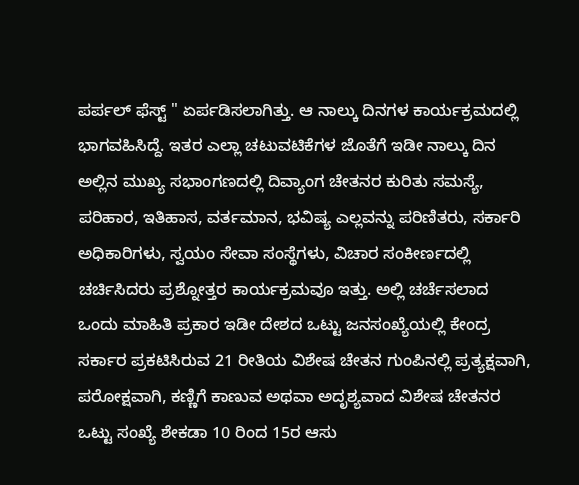ಪರ್ಪಲ್ ಫೆಸ್ಟ್ " ಏರ್ಪಡಿಸಲಾಗಿತ್ತು. ಆ ನಾಲ್ಕು ದಿನಗಳ ಕಾರ್ಯಕ್ರಮದಲ್ಲಿ ಭಾಗವಹಿಸಿದ್ದೆ‌. ಇತರ ಎಲ್ಲಾ ಚಟುವಟಿಕೆಗಳ ಜೊತೆಗೆ ಇಡೀ ನಾಲ್ಕು ದಿನ ಅಲ್ಲಿನ ಮುಖ್ಯ ಸಭಾಂಗಣದಲ್ಲಿ ದಿವ್ಯಾಂಗ ಚೇತನರ ಕುರಿತು ಸಮಸ್ಯೆ, ಪರಿಹಾರ, ಇತಿಹಾಸ, ವರ್ತಮಾನ, ಭವಿಷ್ಯ ಎಲ್ಲವನ್ನು ಪರಿಣಿತರು, ಸರ್ಕಾರಿ ಅಧಿಕಾರಿಗಳು, ಸ್ವಯಂ ಸೇವಾ ಸಂಸ್ಥೆಗಳು, ವಿಚಾರ ಸಂಕೀರ್ಣದಲ್ಲಿ ಚರ್ಚಿಸಿದರು ಪ್ರಶ್ನೋತ್ತರ ಕಾರ್ಯಕ್ರಮವೂ ಇತ್ತು. ಅಲ್ಲಿ ಚರ್ಚೆಸಲಾದ ಒಂದು ಮಾಹಿತಿ ಪ್ರಕಾರ ಇಡೀ ದೇಶದ ಒಟ್ಟು ಜನಸಂಖ್ಯೆಯಲ್ಲಿ ಕೇಂದ್ರ ಸರ್ಕಾರ ಪ್ರಕಟಿಸಿರುವ 21 ರೀತಿಯ ವಿಶೇಷ ಚೇತನ ಗುಂಪಿನಲ್ಲಿ ಪ್ರತ್ಯಕ್ಷವಾಗಿ, ಪರೋಕ್ಷವಾಗಿ, ಕಣ್ಣಿಗೆ ಕಾಣುವ ಅಥವಾ ಅದೃಶ್ಯವಾದ ವಿಶೇಷ ಚೇತನರ ಒಟ್ಟು ಸಂಖ್ಯೆ ಶೇಕಡಾ 10 ರಿಂದ 15ರ ಆಸು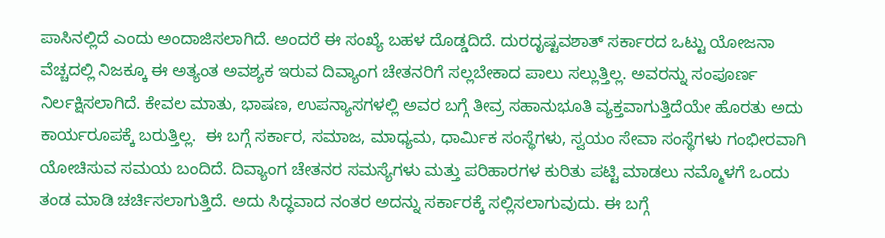ಪಾಸಿನಲ್ಲಿದೆ ಎಂದು ಅಂದಾಜಿಸಲಾಗಿದೆ. ಅಂದರೆ ಈ ಸಂಖ್ಯೆ ಬಹಳ ದೊಡ್ಡದಿದೆ. ದುರದೃಷ್ಟವಶಾತ್ ಸರ್ಕಾರದ ಒಟ್ಟು ಯೋಜನಾ ವೆಚ್ಚದಲ್ಲಿ ನಿಜಕ್ಕೂ ಈ ಅತ್ಯಂತ ಅವಶ್ಯಕ ಇರುವ ದಿವ್ಯಾಂಗ ಚೇತನರಿಗೆ ಸಲ್ಲಬೇಕಾದ ಪಾಲು ಸಲ್ಲುತ್ತಿಲ್ಲ. ಅವರನ್ನು ಸಂಪೂರ್ಣ ನಿರ್ಲಕ್ಷಿಸಲಾಗಿದೆ. ಕೇವಲ ಮಾತು, ಭಾಷಣ, ಉಪನ್ಯಾಸಗಳಲ್ಲಿ ಅವರ ಬಗ್ಗೆ ತೀವ್ರ ಸಹಾನುಭೂತಿ ವ್ಯಕ್ತವಾಗುತ್ತಿದೆಯೇ ಹೊರತು ಅದು ಕಾರ್ಯರೂಪಕ್ಕೆ ಬರುತ್ತಿಲ್ಲ.  ಈ ಬಗ್ಗೆ ಸರ್ಕಾರ, ಸಮಾಜ, ಮಾಧ್ಯಮ, ಧಾರ್ಮಿಕ ಸಂಸ್ಥೆಗಳು, ಸ್ವಯಂ ಸೇವಾ ಸಂಸ್ಥೆಗಳು ಗಂಭೀರವಾಗಿ ಯೋಚಿಸುವ ಸಮಯ ಬಂದಿದೆ. ದಿವ್ಯಾಂಗ ಚೇತನರ ಸಮಸ್ಯೆಗಳು ಮತ್ತು ಪರಿಹಾರಗಳ ಕುರಿತು ಪಟ್ಟಿ ಮಾಡಲು ನಮ್ಮೊಳಗೆ ಒಂದು ತಂಡ ಮಾಡಿ ಚರ್ಚಿಸಲಾಗುತ್ತಿದೆ. ಅದು ಸಿದ್ಧವಾದ ನಂತರ ಅದನ್ನು ಸರ್ಕಾರಕ್ಕೆ ಸಲ್ಲಿಸಲಾಗುವುದು. ಈ ಬಗ್ಗೆ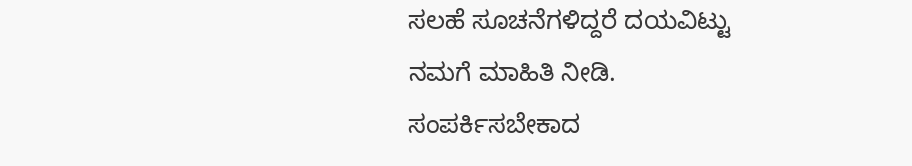ಸಲಹೆ ಸೂಚನೆಗಳಿದ್ದರೆ ದಯವಿಟ್ಟು ನಮಗೆ ಮಾಹಿತಿ ನೀಡಿ. ಸಂಪರ್ಕಿಸಬೇಕಾದ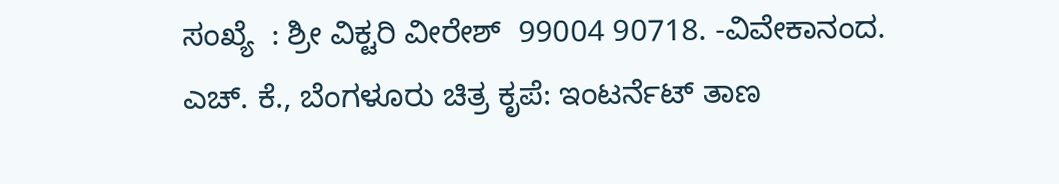ಸಂಖ್ಯೆ  : ಶ್ರೀ ವಿಕ್ಟರಿ ವೀರೇಶ್  99004 90718. -ವಿವೇಕಾನಂದ. ಎಚ್. ಕೆ., ಬೆಂಗಳೂರು ಚಿತ್ರ ಕೃಪೆ: ಇಂಟರ್ನೆಟ್ ತಾಣ